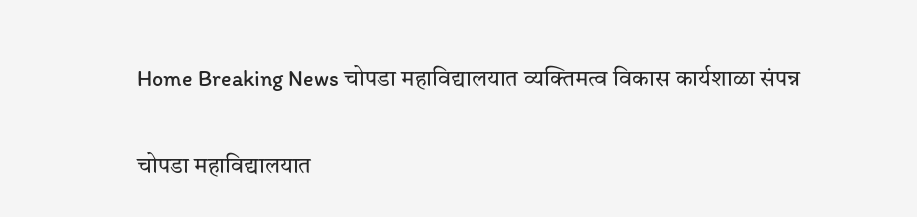Home Breaking News चोपडा महाविद्यालयात व्यक्तिमत्व विकास कार्यशाळा संपन्न

चोपडा महाविद्यालयात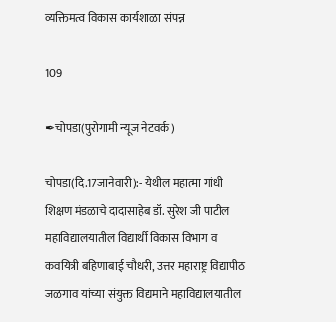व्यक्तिमत्व विकास कार्यशाळा संपन्न

109

✒चोपडा(पुरोगामी न्यूज नेटवर्क)

चोपडा(दि.17जानेवारी):- येथील महात्मा गांधी शिक्षण मंडळाचे दादासाहेब डॉ. सुरेश जी पाटील महाविद्यालयातील विद्यार्थी विकास विभाग व कवयित्री बहिणाबाई चौधरी, उत्तर महाराष्ट्र विद्यापीठ जळगाव यांच्या संयुक्त विद्यमाने महाविद्यालयातील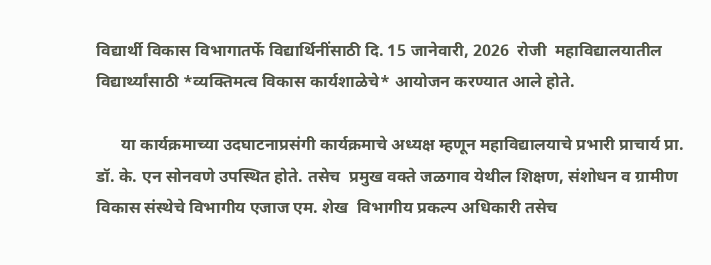विद्यार्थी विकास विभागातर्फे विद्यार्थिनींसाठी दि. 15 जानेवारी, 2026  रोजी  महाविद्यालयातील विद्यार्थ्यांसाठी *व्यक्तिमत्व विकास कार्यशाळेचे* आयोजन करण्यात आले होते.

      या कार्यक्रमाच्या उदघाटनाप्रसंगी कार्यक्रमाचे अध्यक्ष म्हणून महाविद्यालयाचे प्रभारी प्राचार्य प्रा. डॉ. के. एन सोनवणे उपस्थित होते. तसेच  प्रमुख वक्ते जळगाव येथील शिक्षण, संशोधन व ग्रामीण विकास संस्थेचे विभागीय एजाज एम. शेख  विभागीय प्रकल्प अधिकारी तसेच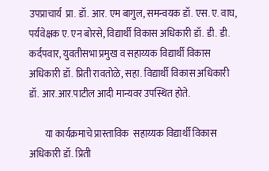उपप्राचार्य  प्रा. डॉ. आर. एम बागुल, समन्वयक डॉ. एस. ए. वाघ, पर्यवेक्षक ए. एन बोरसे, विद्यार्थी विकास अधिकारी डॉ. डी. डी. कर्दपवार, युवतीसभा प्रमुख व सहाय्यक विद्यार्थी विकास अधिकारी डॉ. प्रिती रावतोळे, सहा. विद्यार्थी विकास अधिकारी डॉ. आर.आर.पाटील आदी मान्यवर उपस्थित होते.

        या कार्यक्रमाचे प्रास्ताविक  सहाय्यक विद्यार्थी विकास अधिकारी डॉ. प्रिती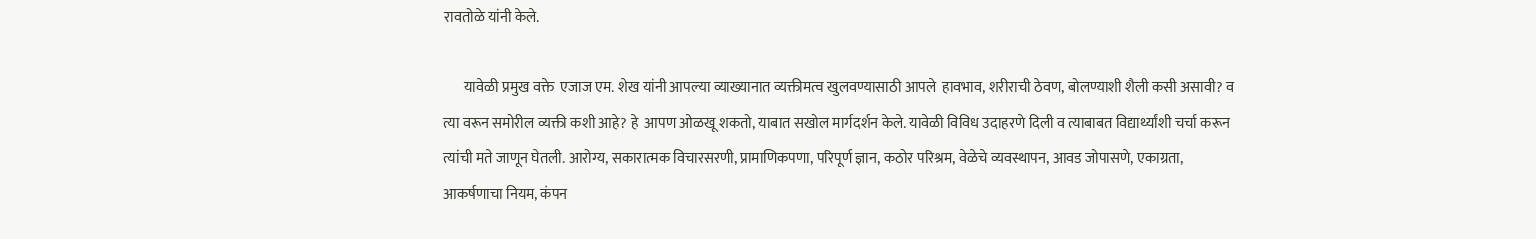रावतोळे यांनी केले.

       यावेळी प्रमुख वक्ते  एजाज एम. शेख यांनी आपल्या व्याख्यानात व्यक्तीमत्व खुलवण्यासाठी आपले  हावभाव, शरीराची ठेवण, बोलण्याशी शैली कसी असावी? व त्या वरून समोरील व्यक्ती कशी आहे? हे  आपण ओळखू शकतो, याबात सखोल मार्गदर्शन केले. यावेळी विविध उदाहरणे दिली व त्याबाबत विद्यार्थ्यांशी चर्चा करून त्यांची मते जाणून घेतली. आरोग्य, सकारात्मक विचारसरणी, प्रामाणिकपणा, परिपूर्ण ज्ञान, कठोर परिश्रम, वेळेचे व्यवस्थापन, आवड जोपासणे, एकाग्रता, आकर्षणाचा नियम, कंपन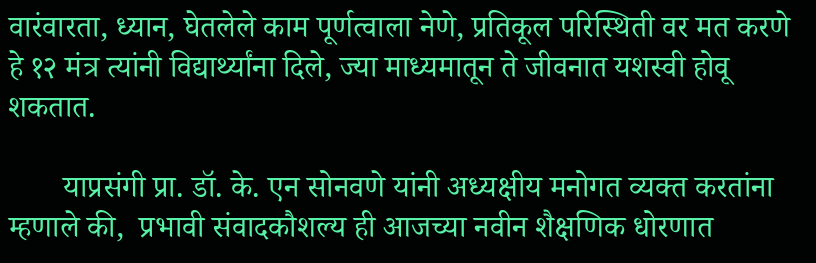वारंवारता, ध्यान, घेतलेले काम पूर्णत्वाला नेणे, प्रतिकूल परिस्थिती वर मत करणे हे १२ मंत्र त्यांनी विद्यार्थ्यांना दिले, ज्या माध्यमातून ते जीवनात यशस्वी होवू शकतात.

       याप्रसंगी प्रा. डॉ. के. एन सोनवणे यांनी अध्यक्षीय मनोगत व्यक्त करतांना म्हणाले की,  प्रभावी संवादकौशल्य ही आजच्या नवीन शैक्षणिक धोरणात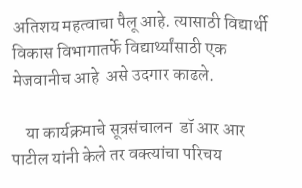अतिशय महत्वाचा पैलू आहे. त्यासाठी विद्यार्थी विकास विभागातर्फे विद्यार्थ्यांसाठी एक मेजवानीच आहे  असे उदगार काढले.

    या कार्यक्रमाचे सूत्रसंचालन  डॉ आर आर पाटील यांनी केले तर वक्त्यांचा परिचय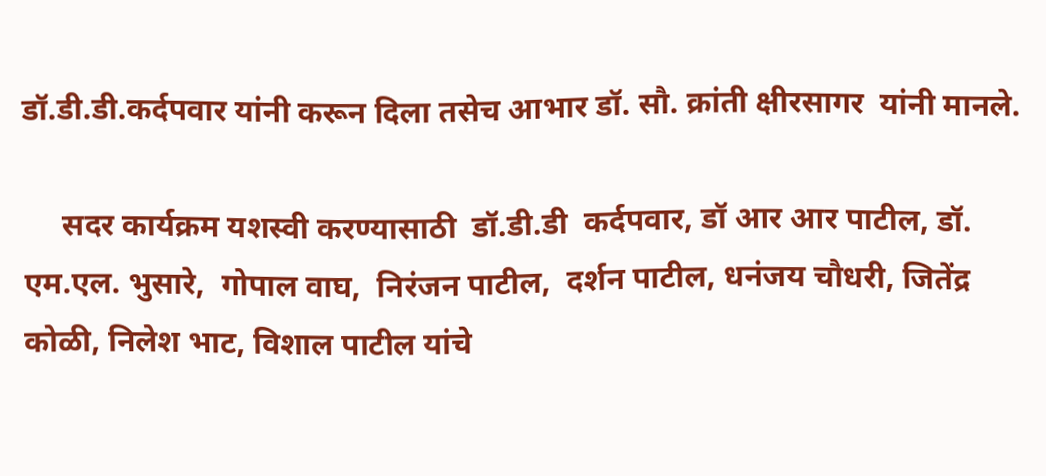डॉ.डी.डी.कर्दपवार यांनी करून दिला तसेच आभार डॉ. सौ. क्रांती क्षीरसागर  यांनी मानले.

     सदर कार्यक्रम यशस्वी करण्यासाठी  डॉ.डी.डी  कर्दपवार, डॉ आर आर पाटील, डॉ. एम.एल. भुसारे,  गोपाल वाघ,  निरंजन पाटील,  दर्शन पाटील, धनंजय चौधरी, जितेंद्र कोळी, निलेश भाट, विशाल पाटील यांचे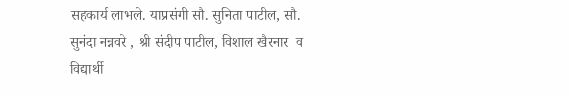सहकार्य लाभले. याप्रसंगी सौ. सुनिता पाटील, सौ. सुनंदा नन्नवरे , श्री संदीप पाटील, विशाल खैरनार  व विद्यार्थी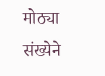मोठ्या संख्येने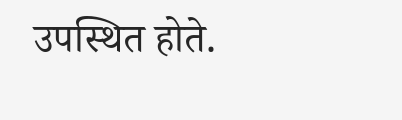उपस्थित होते.